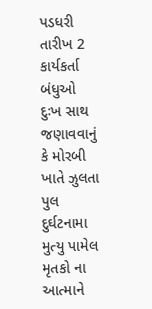પડધરી તારીખ 2 કાર્યકર્તા બંધુઓ
દુઃખ સાથ જણાવવાનું કે મોરબી ખાતે ઝુલતા પુલ દુર્ઘટનામા મુત્યુ પામેલ મૃતકો ના આત્માને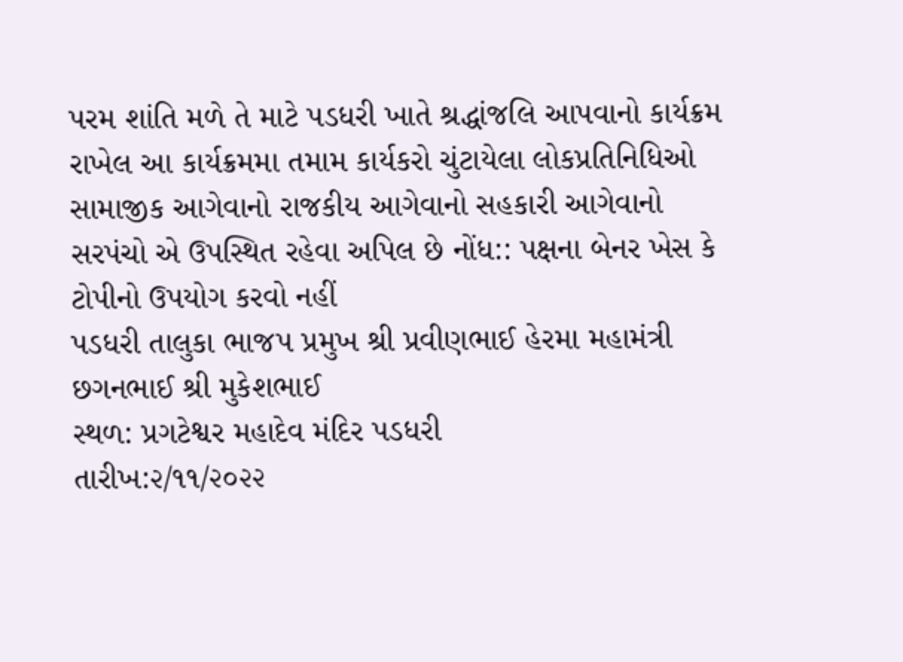પરમ શાંતિ મળે તે માટે પડધરી ખાતે શ્રદ્ધાંજલિ આપવાનો કાર્યક્રમ રાખેલ આ કાર્યક્રમમા તમામ કાર્યકરો ચુંટાયેલા લોકપ્રતિનિધિઓ સામાજીક આગેવાનો રાજકીય આગેવાનો સહકારી આગેવાનો સરપંચો એ ઉપસ્થિત રહેવા અપિલ છે નોંધ:: પક્ષના બેનર ખેસ કે ટોપીનો ઉપયોગ કરવો નહીં
પડધરી તાલુકા ભાજપ પ્રમુખ શ્રી પ્રવીણભાઈ હેરમા મહામંત્રી છગનભાઈ શ્રી મુકેશભાઈ
સ્થળ: પ્રગટેશ્વર મહાદેવ મંદિર પડધરી
તારીખ:૨/૧૧/૨૦૨૨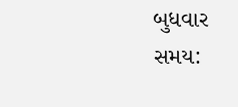બુધવાર
સમય: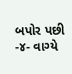બપોર પછી -૪- વાગ્યે